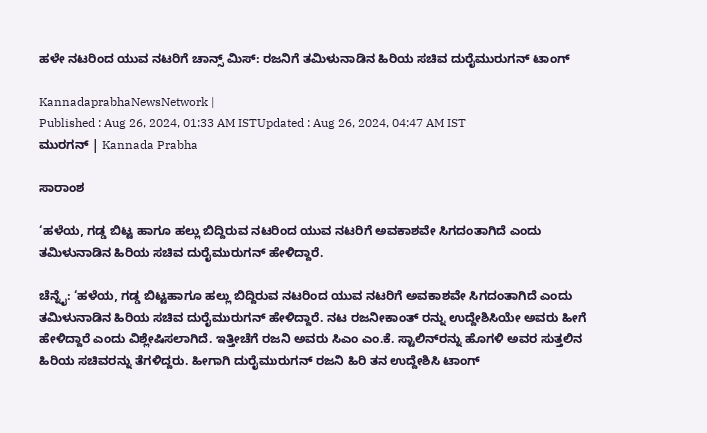ಹಳೇ ನಟರಿಂದ ಯುವ ನಟರಿಗೆ ಚಾನ್ಸ್‌ ಮಿಸ್‌: ರಜನಿಗೆ ತಮಿಳುನಾಡಿನ ಹಿರಿಯ ಸಚಿವ ದುರೈಮುರುಗನ್‌ ಟಾಂಗ್‌

KannadaprabhaNewsNetwork |
Published : Aug 26, 2024, 01:33 AM ISTUpdated : Aug 26, 2024, 04:47 AM IST
ಮುರಗನ್‌ | Kannada Prabha

ಸಾರಾಂಶ

‘ಹಳೆಯ, ಗಡ್ಡ ಬಿಟ್ಟ ಹಾಗೂ ಹಲ್ಲು ಬಿದ್ದಿರುವ ನಟರಿಂದ ಯುವ ನಟರಿಗೆ ಅವಕಾಶವೇ ಸಿಗದಂತಾಗಿದೆ ಎಂದು ತಮಿಳುನಾಡಿನ ಹಿರಿಯ ಸಚಿವ ದುರೈಮುರುಗನ್‌ ಹೇಳಿದ್ದಾರೆ.

ಚೆನ್ನೈ: ‘ಹಳೆಯ, ಗಡ್ಡ ಬಿಟ್ಟಹಾಗೂ ಹಲ್ಲು ಬಿದ್ದಿರುವ ನಟರಿಂದ ಯುವ ನಟರಿಗೆ ಅವಕಾಶವೇ ಸಿಗದಂತಾಗಿದೆ ಎಂದು ತಮಿಳುನಾಡಿನ ಹಿರಿಯ ಸಚಿವ ದುರೈಮುರುಗನ್‌ ಹೇಳಿದ್ದಾರೆ. ನಟ ರಜನೀಕಾಂತ್‌ ರನ್ನು ಉದ್ದೇಶಿಸಿಯೇ ಅವರು ಹೀಗೆ ಹೇಳಿದ್ದಾರೆ ಎಂದು ವಿಶ್ಲೇಷಿಸಲಾಗಿದೆ. ಇತ್ತೀಚೆಗೆ ರಜನಿ ಅವರು ಸಿಎಂ ಎಂ.ಕೆ. ಸ್ಟಾಲಿನ್‌ರನ್ನು ಹೊಗಳಿ ಅವರ ಸುತ್ತಲಿನ ಹಿರಿಯ ಸಚಿವರನ್ನು ತೆಗಳಿದ್ದರು. ಹೀಗಾಗಿ ದುರೈಮುರುಗನ್‌ ರಜನಿ ಹಿರಿ ತನ ಉದ್ದೇಶಿಸಿ ಟಾಂಗ್‌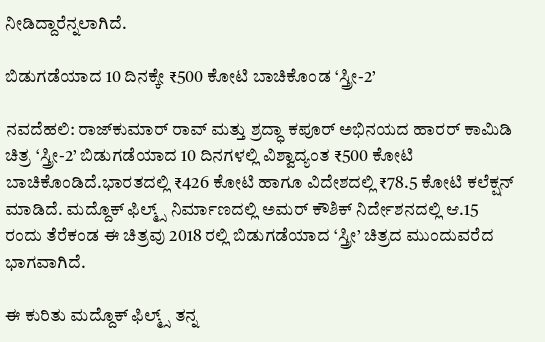ನೀಡಿದ್ದಾರೆನ್ನಲಾಗಿದೆ.

ಬಿಡುಗಡೆಯಾದ 10 ದಿನಕ್ಕೇ ₹500 ಕೋಟಿ ಬಾಚಿಕೊಂಡ ‘ಸ್ತ್ರೀ-2’

ನವದೆಹಲಿ: ರಾಜ್‌ಕುಮಾರ್‌ ರಾವ್ ಮತ್ತು ಶ್ರದ್ಧಾ ಕಪೂರ್‌ ಅಭಿನಯದ ಹಾರರ್‌ ಕಾಮಿಡಿ ಚಿತ್ರ ‘ಸ್ತ್ರೀ-2’ ಬಿಡುಗಡೆಯಾದ 10 ದಿನಗಳಲ್ಲಿ ವಿಶ್ವಾದ್ಯಂತ ₹500 ಕೋಟಿ ಬಾಚಿಕೊಂಡಿದೆ.ಭಾರತದಲ್ಲಿ ₹426 ಕೋಟಿ ಹಾಗೂ ವಿದೇಶದಲ್ಲಿ ₹78.5 ಕೋಟಿ ಕಲೆಕ್ಷನ್‌ ಮಾಡಿದೆ. ಮದ್ದೊಕ್‌ ಫಿಲ್ಮ್ಸ್‌ ನಿರ್ಮಾಣದಲ್ಲಿ ಅಮರ್‌ ಕೌಶಿಕ್ ನಿರ್ದೇಶನದಲ್ಲಿ ಆ.15 ರಂದು ತೆರೆಕಂಡ ಈ ಚಿತ್ರವು 2018 ರಲ್ಲಿ ಬಿಡುಗಡೆಯಾದ ‘ಸ್ತ್ರೀ’ ಚಿತ್ರದ ಮುಂದುವರೆದ ಭಾಗವಾಗಿದೆ.

ಈ ಕುರಿತು ಮದ್ದೊಕ್‌ ಫಿಲ್ಮ್ಸ್‌ ತನ್ನ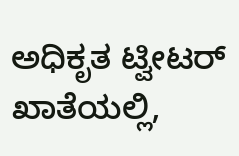ಅಧಿಕೃತ ಟ್ವೀಟರ್‌ ಖಾತೆಯಲ್ಲಿ,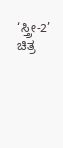‘ಸ್ತ್ರೀ-2’ ಚಿತ್ರ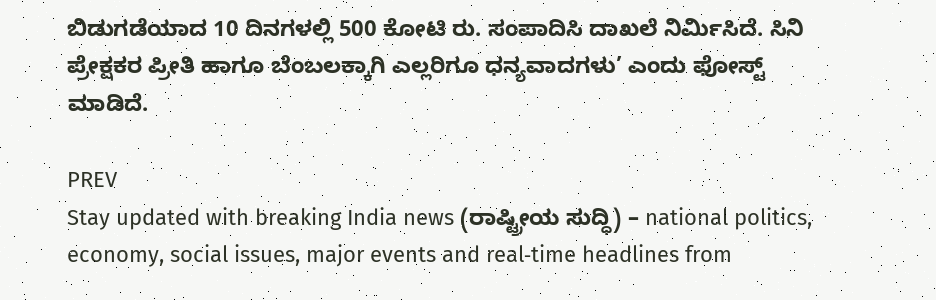ಬಿಡುಗಡೆಯಾದ 10 ದಿನಗಳಲ್ಲಿ 500 ಕೋಟಿ ರು. ಸಂಪಾದಿಸಿ ದಾಖಲೆ ನಿರ್ಮಿಸಿದೆ. ಸಿನಿ ಪ್ರೇಕ್ಷಕರ ಪ್ರೀತಿ ಹಾಗೂ ಬೆಂಬಲಕ್ಕಾಗಿ ಎಲ್ಲರಿಗೂ ಧನ್ಯವಾದಗಳು’ ಎಂದು ಫೋಸ್ಟ್‌ ಮಾಡಿದೆ.

PREV
Stay updated with breaking India news (ರಾಷ್ಟ್ರೀಯ ಸುದ್ಧಿ) – national politics, economy, social issues, major events and real‑time headlines from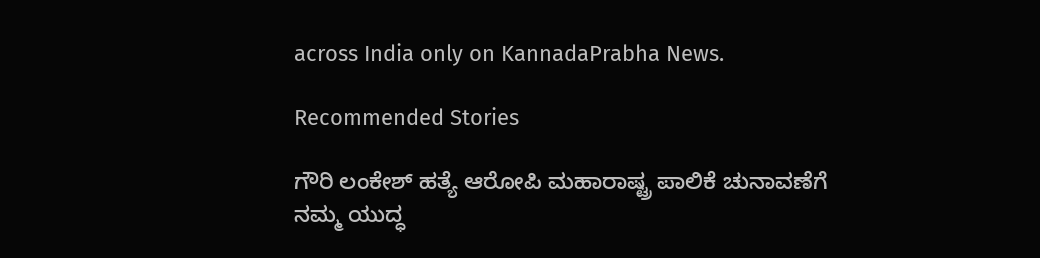across India only on KannadaPrabha News.

Recommended Stories

ಗೌರಿ ಲಂಕೇಶ್‌ ಹತ್ಯೆ ಆರೋಪಿ ಮಹಾರಾಷ್ಟ್ರ ಪಾಲಿಕೆ ಚುನಾವಣೆಗೆ
ನಮ್ಮ ಯುದ್ಧ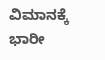ವಿಮಾನಕ್ಕೆ ಭಾರೀ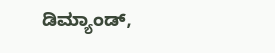ಡಿಮ್ಯಾಂಡ್‌,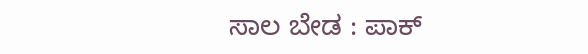ಸಾಲ ಬೇಡ : ಪಾಕ್‌